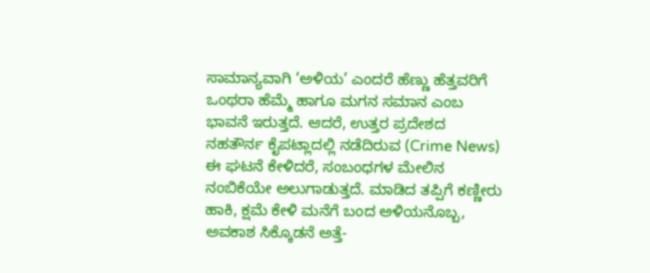ಸಾಮಾನ್ಯವಾಗಿ ‘ಅಳಿಯ’ ಎಂದರೆ ಹೆಣ್ಣು ಹೆತ್ತವರಿಗೆ ಒಂಥರಾ ಹೆಮ್ಮೆ ಹಾಗೂ ಮಗನ ಸಮಾನ ಎಂಬ ಭಾವನೆ ಇರುತ್ತದೆ. ಆದರೆ, ಉತ್ತರ ಪ್ರದೇಶದ ನಹತೌರ್ನ ಕೈಪಟ್ಲಾದಲ್ಲಿ ನಡೆದಿರುವ (Crime News) ಈ ಘಟನೆ ಕೇಳಿದರೆ, ಸಂಬಂಧಗಳ ಮೇಲಿನ ನಂಬಿಕೆಯೇ ಅಲುಗಾಡುತ್ತದೆ. ಮಾಡಿದ ತಪ್ಪಿಗೆ ಕಣ್ಣೀರು ಹಾಕಿ, ಕ್ಷಮೆ ಕೇಳಿ ಮನೆಗೆ ಬಂದ ಅಳಿಯನೊಬ್ಬ, ಅವಕಾಶ ಸಿಕ್ಕೊಡನೆ ಅತ್ತೆ-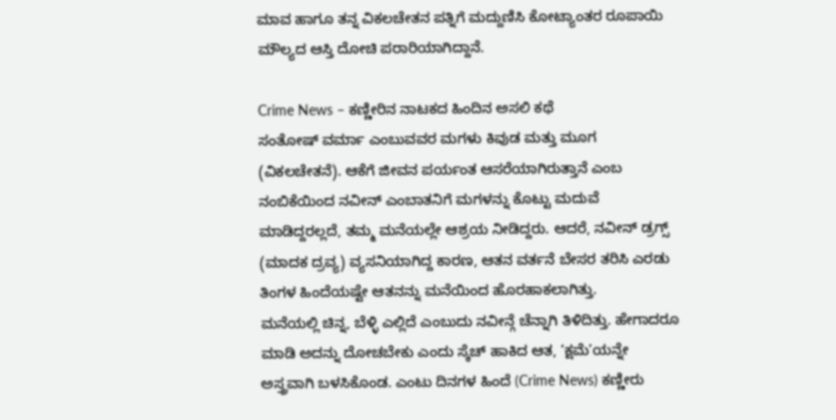ಮಾವ ಹಾಗೂ ತನ್ನ ವಿಕಲಚೇತನ ಪತ್ನಿಗೆ ಮದ್ದುಣಿಸಿ ಕೋಟ್ಯಾಂತರ ರೂಪಾಯಿ ಮೌಲ್ಯದ ಆಸ್ತಿ ದೋಚಿ ಪರಾರಿಯಾಗಿದ್ದಾನೆ.

Crime News – ಕಣ್ಣೀರಿನ ನಾಟಕದ ಹಿಂದಿನ ಅಸಲಿ ಕಥೆ
ಸಂತೋಷ್ ವರ್ಮಾ ಎಂಬುವವರ ಮಗಳು ಕಿವುಡ ಮತ್ತು ಮೂಗ (ವಿಕಲಚೇತನೆ). ಆಕೆಗೆ ಜೀವನ ಪರ್ಯಂತ ಆಸರೆಯಾಗಿರುತ್ತಾನೆ ಎಂಬ ನಂಬಿಕೆಯಿಂದ ನವೀನ್ ಎಂಬಾತನಿಗೆ ಮಗಳನ್ನು ಕೊಟ್ಟು ಮದುವೆ ಮಾಡಿದ್ದರಲ್ಲದೆ, ತಮ್ಮ ಮನೆಯಲ್ಲೇ ಆಶ್ರಯ ನೀಡಿದ್ದರು. ಆದರೆ, ನವೀನ್ ಡ್ರಗ್ಸ್ (ಮಾದಕ ದ್ರವ್ಯ) ವ್ಯಸನಿಯಾಗಿದ್ದ ಕಾರಣ, ಆತನ ವರ್ತನೆ ಬೇಸರ ತರಿಸಿ ಎರಡು ತಿಂಗಳ ಹಿಂದೆಯಷ್ಟೇ ಆತನನ್ನು ಮನೆಯಿಂದ ಹೊರಹಾಕಲಾಗಿತ್ತು.
ಮನೆಯಲ್ಲಿ ಚಿನ್ನ, ಬೆಳ್ಳಿ ಎಲ್ಲಿದೆ ಎಂಬುದು ನವೀನ್ಗೆ ಚೆನ್ನಾಗಿ ತಿಳಿದಿತ್ತು. ಹೇಗಾದರೂ ಮಾಡಿ ಅದನ್ನು ದೋಚಬೇಕು ಎಂದು ಸ್ಕೆಚ್ ಹಾಕಿದ ಆತ, ‘ಕ್ಷಮೆ’ಯನ್ನೇ ಅಸ್ತ್ರವಾಗಿ ಬಳಸಿಕೊಂಡ. ಎಂಟು ದಿನಗಳ ಹಿಂದೆ (Crime News) ಕಣ್ಣೀರು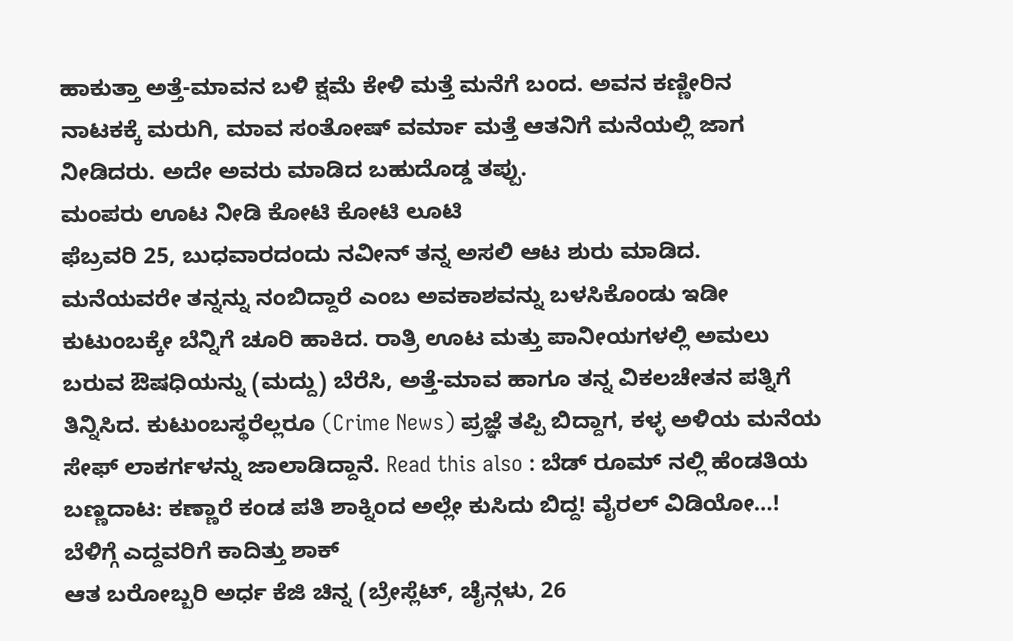ಹಾಕುತ್ತಾ ಅತ್ತೆ-ಮಾವನ ಬಳಿ ಕ್ಷಮೆ ಕೇಳಿ ಮತ್ತೆ ಮನೆಗೆ ಬಂದ. ಅವನ ಕಣ್ಣೀರಿನ ನಾಟಕಕ್ಕೆ ಮರುಗಿ, ಮಾವ ಸಂತೋಷ್ ವರ್ಮಾ ಮತ್ತೆ ಆತನಿಗೆ ಮನೆಯಲ್ಲಿ ಜಾಗ ನೀಡಿದರು. ಅದೇ ಅವರು ಮಾಡಿದ ಬಹುದೊಡ್ಡ ತಪ್ಪು.
ಮಂಪರು ಊಟ ನೀಡಿ ಕೋಟಿ ಕೋಟಿ ಲೂಟಿ
ಫೆಬ್ರವರಿ 25, ಬುಧವಾರದಂದು ನವೀನ್ ತನ್ನ ಅಸಲಿ ಆಟ ಶುರು ಮಾಡಿದ. ಮನೆಯವರೇ ತನ್ನನ್ನು ನಂಬಿದ್ದಾರೆ ಎಂಬ ಅವಕಾಶವನ್ನು ಬಳಸಿಕೊಂಡು ಇಡೀ ಕುಟುಂಬಕ್ಕೇ ಬೆನ್ನಿಗೆ ಚೂರಿ ಹಾಕಿದ. ರಾತ್ರಿ ಊಟ ಮತ್ತು ಪಾನೀಯಗಳಲ್ಲಿ ಅಮಲು ಬರುವ ಔಷಧಿಯನ್ನು (ಮದ್ದು) ಬೆರೆಸಿ, ಅತ್ತೆ-ಮಾವ ಹಾಗೂ ತನ್ನ ವಿಕಲಚೇತನ ಪತ್ನಿಗೆ ತಿನ್ನಿಸಿದ. ಕುಟುಂಬಸ್ಥರೆಲ್ಲರೂ (Crime News) ಪ್ರಜ್ಞೆ ತಪ್ಪಿ ಬಿದ್ದಾಗ, ಕಳ್ಳ ಅಳಿಯ ಮನೆಯ ಸೇಫ್ ಲಾಕರ್ಗಳನ್ನು ಜಾಲಾಡಿದ್ದಾನೆ. Read this also : ಬೆಡ್ ರೂಮ್ ನಲ್ಲಿ ಹೆಂಡತಿಯ ಬಣ್ಣದಾಟ: ಕಣ್ಣಾರೆ ಕಂಡ ಪತಿ ಶಾಕ್ನಿಂದ ಅಲ್ಲೇ ಕುಸಿದು ಬಿದ್ದ! ವೈರಲ್ ವಿಡಿಯೋ…!
ಬೆಳಿಗ್ಗೆ ಎದ್ದವರಿಗೆ ಕಾದಿತ್ತು ಶಾಕ್
ಆತ ಬರೋಬ್ಬರಿ ಅರ್ಧ ಕೆಜಿ ಚಿನ್ನ (ಬ್ರೇಸ್ಲೆಟ್, ಚೈನ್ಗಳು, 26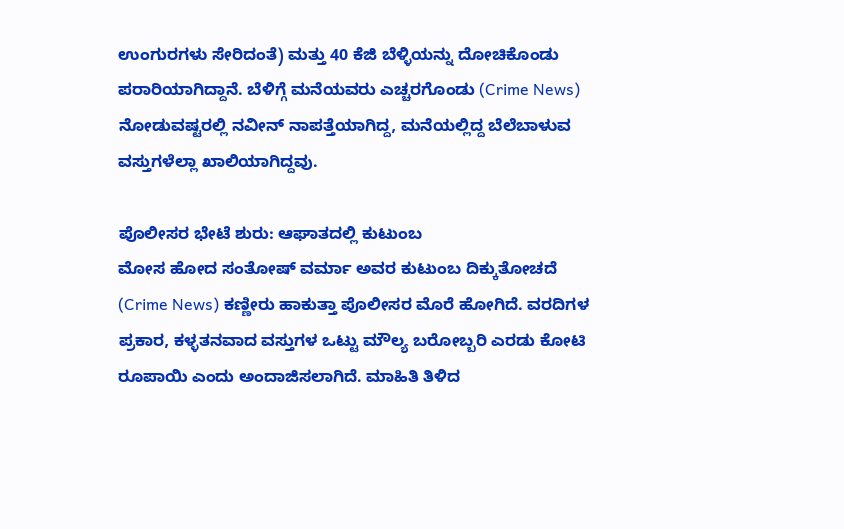ಉಂಗುರಗಳು ಸೇರಿದಂತೆ) ಮತ್ತು 40 ಕೆಜಿ ಬೆಳ್ಳಿಯನ್ನು ದೋಚಿಕೊಂಡು ಪರಾರಿಯಾಗಿದ್ದಾನೆ. ಬೆಳಿಗ್ಗೆ ಮನೆಯವರು ಎಚ್ಚರಗೊಂಡು (Crime News) ನೋಡುವಷ್ಟರಲ್ಲಿ ನವೀನ್ ನಾಪತ್ತೆಯಾಗಿದ್ದ, ಮನೆಯಲ್ಲಿದ್ದ ಬೆಲೆಬಾಳುವ ವಸ್ತುಗಳೆಲ್ಲಾ ಖಾಲಿಯಾಗಿದ್ದವು.

ಪೊಲೀಸರ ಭೇಟೆ ಶುರು: ಆಘಾತದಲ್ಲಿ ಕುಟುಂಬ
ಮೋಸ ಹೋದ ಸಂತೋಷ್ ವರ್ಮಾ ಅವರ ಕುಟುಂಬ ದಿಕ್ಕುತೋಚದೆ (Crime News) ಕಣ್ಣೀರು ಹಾಕುತ್ತಾ ಪೊಲೀಸರ ಮೊರೆ ಹೋಗಿದೆ. ವರದಿಗಳ ಪ್ರಕಾರ, ಕಳ್ಳತನವಾದ ವಸ್ತುಗಳ ಒಟ್ಟು ಮೌಲ್ಯ ಬರೋಬ್ಬರಿ ಎರಡು ಕೋಟಿ ರೂಪಾಯಿ ಎಂದು ಅಂದಾಜಿಸಲಾಗಿದೆ. ಮಾಹಿತಿ ತಿಳಿದ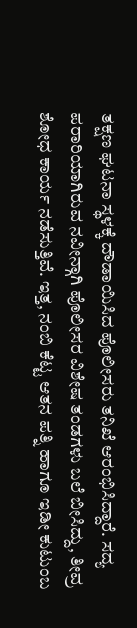ತಕ್ಷಣ ಘಟನಾ ಸ್ಥಳಕ್ಕೆ ದೌಡಾಯಿಸಿದ ಪೊಲೀಸರು ತನಿಖೆ ಆರಂಭಿಸಿದ್ದಾರೆ. ಸದ್ಯ ಪರಾರಿಯಾಗಿರುವ ನವೀನ್ಗಾಗಿ ಪೊಲೀಸರ ವಿಶೇಷ ತಂಡಗಳು ಬಲೆ ಬೀಸಿದ್ದು, ತೀವ್ರ ಶೋಧ ಕಾರ್ಯ ನಡೆಸುತ್ತಿವೆ. ಇತ್ತ, ನಂಬಿ ಕೆಟ್ಟ ಆತನ ಪತ್ನಿ ಹಾಗೂ ಇಡೀ ಕುಟುಂಬ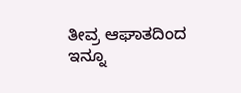ತೀವ್ರ ಆಘಾತದಿಂದ ಇನ್ನೂ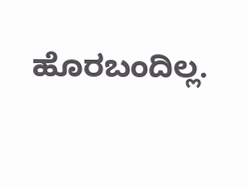ಹೊರಬಂದಿಲ್ಲ.